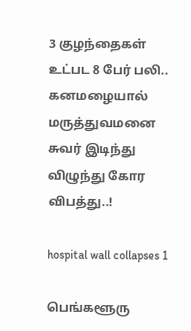3 குழந்தைகள் உட்பட 8 பேர் பலி.. கனமழையால் மருத்துவமனை சுவர் இடிந்து விழுந்து கோர விபத்து..!

hospital wall collapses 1

பெங்களூரு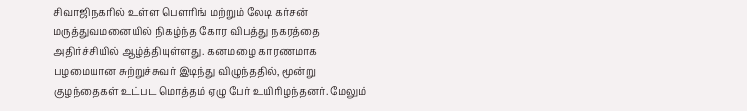சிவாஜிநகரில் உள்ள பௌரிங் மற்றும் லேடி கர்சன் மருத்துவமனையில் நிகழ்ந்த கோர விபத்து நகரத்தை அதிர்ச்சியில் ஆழ்த்தியுள்ளது. கனமழை காரணமாக பழமையான சுற்றுச்சுவர் இடிந்து விழுந்ததில், மூன்று குழந்தைகள் உட்பட மொத்தம் ஏழு பேர் உயிரிழந்தனர். மேலும்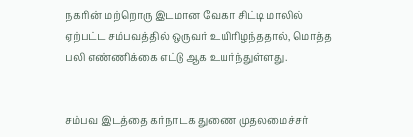நகரின் மற்றொரு இடமான வேகா சிட்டி மாலில் ஏற்பட்ட சம்பவத்தில் ஒருவர் உயிரிழந்ததால், மொத்த பலி எண்ணிக்கை எட்டு ஆக உயர்ந்துள்ளது.


சம்பவ இடத்தை கர்நாடக துணை முதலமைச்சர்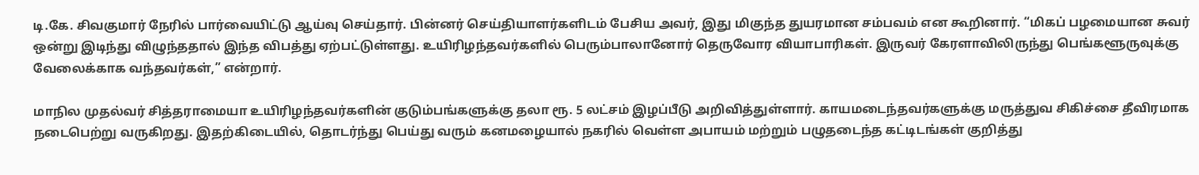டி.கே. சிவகுமார் நேரில் பார்வையிட்டு ஆய்வு செய்தார். பின்னர் செய்தியாளர்களிடம் பேசிய அவர், இது மிகுந்த துயரமான சம்பவம் என கூறினார். “மிகப் பழமையான சுவர் ஒன்று இடிந்து விழுந்ததால் இந்த விபத்து ஏற்பட்டுள்ளது. உயிரிழந்தவர்களில் பெரும்பாலானோர் தெருவோர வியாபாரிகள். இருவர் கேரளாவிலிருந்து பெங்களூருவுக்கு வேலைக்காக வந்தவர்கள்,” என்றார்.

மாநில முதல்வர் சித்தராமையா உயிரிழந்தவர்களின் குடும்பங்களுக்கு தலா ரூ. 5 லட்சம் இழப்பீடு அறிவித்துள்ளார். காயமடைந்தவர்களுக்கு மருத்துவ சிகிச்சை தீவிரமாக நடைபெற்று வருகிறது. இதற்கிடையில், தொடர்ந்து பெய்து வரும் கனமழையால் நகரில் வெள்ள அபாயம் மற்றும் பழுதடைந்த கட்டிடங்கள் குறித்து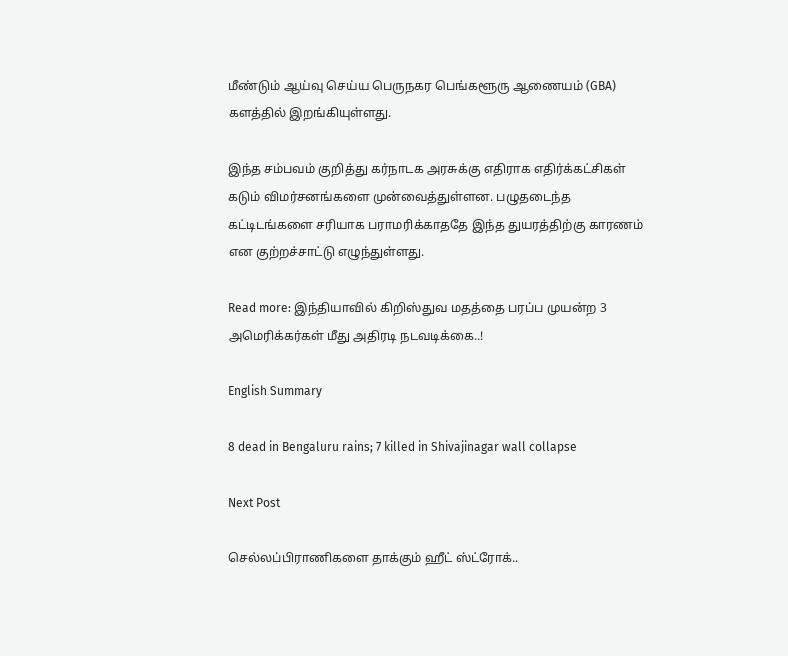மீண்டும் ஆய்வு செய்ய பெருநகர பெங்களூரு ஆணையம் (GBA) களத்தில் இறங்கியுள்ளது.

இந்த சம்பவம் குறித்து கர்நாடக அரசுக்கு எதிராக எதிர்க்கட்சிகள் கடும் விமர்சனங்களை முன்வைத்துள்ளன. பழுதடைந்த கட்டிடங்களை சரியாக பராமரிக்காததே இந்த துயரத்திற்கு காரணம் என குற்றச்சாட்டு எழுந்துள்ளது.

Read more: இந்தியாவில் கிறிஸ்துவ மதத்தை பரப்ப முயன்ற 3 அமெரிக்கர்கள் மீது அதிரடி நடவடிக்கை..!

English Summary

8 dead in Bengaluru rains; 7 killed in Shivajinagar wall collapse

Next Post

செல்லப்பிராணிகளை தாக்கும் ஹீட் ஸ்ட்ரோக்..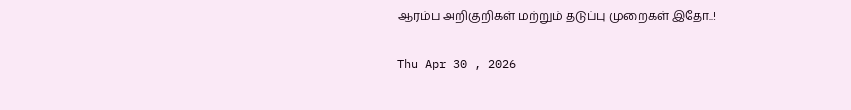ஆரம்ப அறிகுறிகள் மற்றும் தடுப்பு முறைகள் இதோ..!

Thu Apr 30 , 2026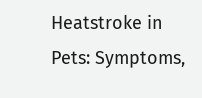Heatstroke in Pets: Symptoms,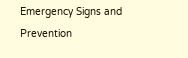Emergency Signs and Prevention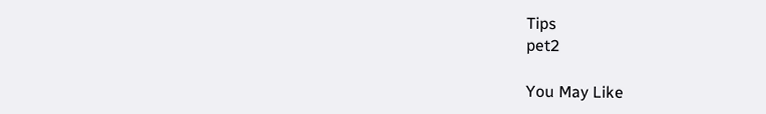Tips
pet2

You May Like